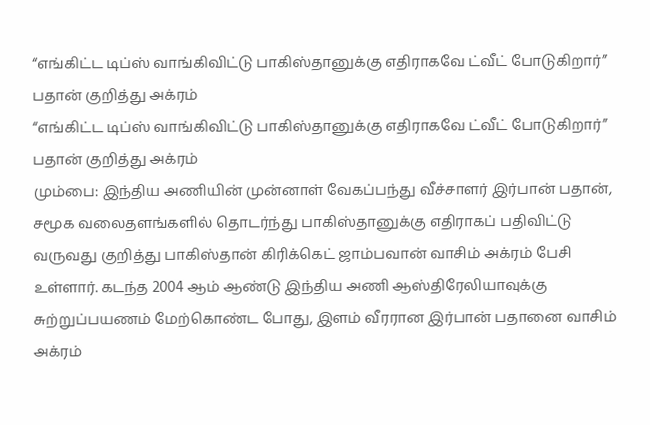“எங்கிட்ட டிப்ஸ் வாங்கிவிட்டு பாகிஸ்தானுக்கு எதிராகவே ட்வீட் போடுகிறார்” பதான் குறித்து அக்ரம்
“எங்கிட்ட டிப்ஸ் வாங்கிவிட்டு பாகிஸ்தானுக்கு எதிராகவே ட்வீட் போடுகிறார்” பதான் குறித்து அக்ரம்
மும்பை: இந்திய அணியின் முன்னாள் வேகப்பந்து வீச்சாளர் இர்பான் பதான், சமூக வலைதளங்களில் தொடர்ந்து பாகிஸ்தானுக்கு எதிராகப் பதிவிட்டு வருவது குறித்து பாகிஸ்தான் கிரிக்கெட் ஜாம்பவான் வாசிம் அக்ரம் பேசி உள்ளார். கடந்த 2004 ஆம் ஆண்டு இந்திய அணி ஆஸ்திரேலியாவுக்கு சுற்றுப்பயணம் மேற்கொண்ட போது, இளம் வீரரான இர்பான் பதானை வாசிம் அக்ரம்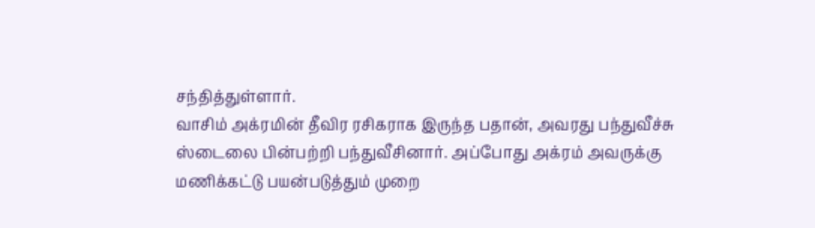சந்தித்துள்ளார்.
வாசிம் அக்ரமின் தீவிர ரசிகராக இருந்த பதான், அவரது பந்துவீச்சு ஸ்டைலை பின்பற்றி பந்துவீசினார். அப்போது அக்ரம் அவருக்கு மணிக்கட்டு பயன்படுத்தும் முறை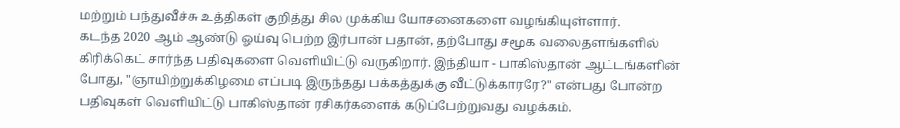மற்றும் பந்துவீச்சு உத்திகள் குறித்து சில முக்கிய யோசனைகளை வழங்கியுள்ளார்.
கடந்த 2020 ஆம் ஆண்டு ஓய்வு பெற்ற இர்பான் பதான், தற்போது சமூக வலைதளங்களில் கிரிக்கெட் சார்ந்த பதிவுகளை வெளியிட்டு வருகிறார். இந்தியா - பாகிஸ்தான் ஆட்டங்களின் போது, "ஞாயிற்றுக்கிழமை எப்படி இருந்தது பக்கத்துக்கு வீட்டுக்காரரே?" என்பது போன்ற பதிவுகள் வெளியிட்டு பாகிஸ்தான் ரசிகர்களைக் கடுப்பேற்றுவது வழக்கம்.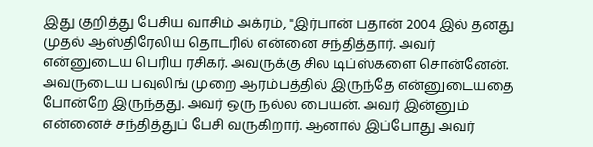இது குறித்து பேசிய வாசிம் அக்ரம், "இர்பான் பதான் 2004 இல் தனது முதல் ஆஸ்திரேலிய தொடரில் என்னை சந்தித்தார். அவர் என்னுடைய பெரிய ரசிகர். அவருக்கு சில டிப்ஸ்களை சொன்னேன். அவருடைய பவுலிங் முறை ஆரம்பத்தில் இருந்தே என்னுடையதை போன்றே இருந்தது. அவர் ஒரு நல்ல பையன். அவர் இன்னும் என்னைச் சந்தித்துப் பேசி வருகிறார். ஆனால் இப்போது அவர்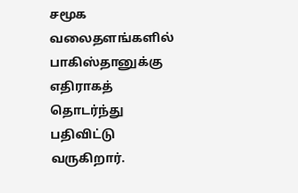சமூக வலைதளங்களில் பாகிஸ்தானுக்கு எதிராகத் தொடர்ந்து பதிவிட்டு வருகிறார்.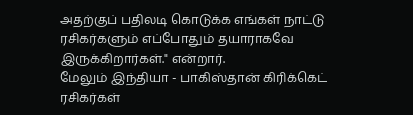அதற்குப் பதிலடி கொடுக்க எங்கள் நாட்டு ரசிகர்களும் எப்போதும் தயாராகவே இருக்கிறார்கள்." என்றார்.
மேலும் இந்தியா - பாகிஸ்தான் கிரிக்கெட் ரசிகர்கள்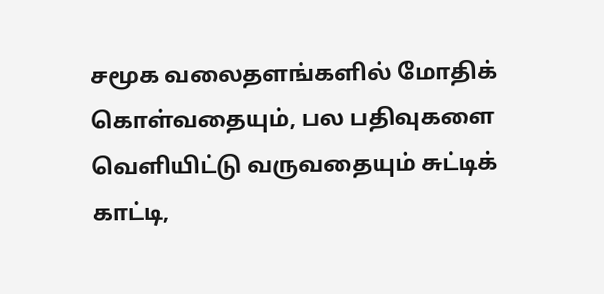சமூக வலைதளங்களில் மோதிக் கொள்வதையும், பல பதிவுகளை வெளியிட்டு வருவதையும் சுட்டிக் காட்டி,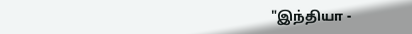"இந்தியா -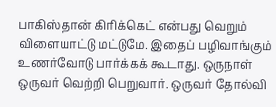பாகிஸ்தான் கிரிக்கெட் என்பது வெறும் விளையாட்டு மட்டுமே. இதைப் பழிவாங்கும் உணர்வோடு பார்க்கக் கூடாது. ஒருநாள் ஒருவர் வெற்றி பெறுவார். ஒருவர் தோல்வி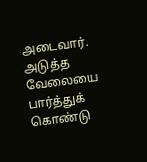அடைவார். அடுத்த வேலையை பார்த்துக் கொண்டு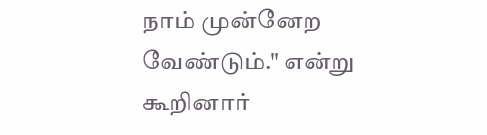நாம் முன்னேற வேண்டும்." என்று கூறினார்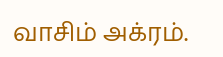வாசிம் அக்ரம்.